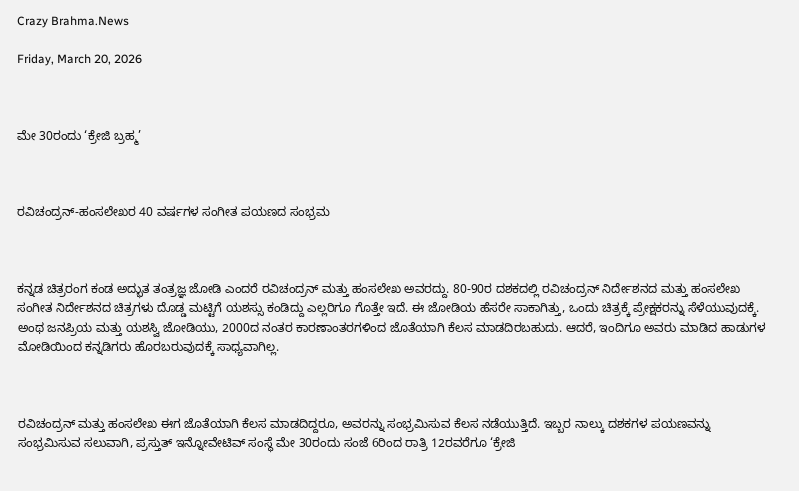Crazy Brahma.News

Friday, March 20, 2026



ಮೇ 30ರಂದು ‘ಕ್ರೇಜಿ ಬ್ರಹ್ಮ’



ರವಿಚಂದ್ರನ್-ಹಂಸಲೇಖರ 40 ವರ್ಷಗಳ ಸಂಗೀತ ಪಯಣದ ಸಂಭ್ರಮ



ಕನ್ನಡ ಚಿತ್ರರಂಗ ಕಂಡ ಅದ್ಭುತ ತಂತ್ರಜ್ಞ ಜೋಡಿ ಎಂದರೆ ರವಿಚಂದ್ರನ್‍ ಮತ್ತು ಹಂಸಲೇಖ ಅವರದ್ದು. 80-90ರ ದಶಕದಲ್ಲಿ ರವಿಚಂದ್ರನ್‍ ನಿರ್ದೇಶನದ ಮತ್ತು ಹಂಸಲೇಖ ಸಂಗೀತ ನಿರ್ದೇಶನದ ಚಿತ್ರಗಳು ದೊಡ್ಡ ಮಟ್ಟಿಗೆ ಯಶಸ್ಸು ಕಂಡಿದ್ದು ಎಲ್ಲರಿಗೂ ಗೊತ್ತೇ ಇದೆ. ಈ ಜೋಡಿಯ ಹೆಸರೇ ಸಾಕಾಗಿತ್ತು, ಒಂದು ಚಿತ್ರಕ್ಕೆ ಪ್ರೇಕ್ಷಕರನ್ನು ಸೆಳೆಯುವುದಕ್ಕೆ. ಅಂಥ ಜನಪ್ರಿಯ ಮತ್ತು ಯಶಸ್ವಿ ಜೋಡಿಯು, 2000ದ ನಂತರ ಕಾರಣಾಂತರಗಳಿಂದ ಜೊತೆಯಾಗಿ ಕೆಲಸ ಮಾಡದಿರಬಹುದು. ಆದರೆ, ಇಂದಿಗೂ ಅವರು ಮಾಡಿದ ಹಾಡುಗಳ ಮೋಡಿಯಿಂದ ಕನ್ನಡಿಗರು ಹೊರಬರುವುದಕ್ಕೆ ಸಾಧ್ಯವಾಗಿಲ್ಲ.



ರವಿಚಂದ್ರನ್ ಮತ್ತು ಹಂಸಲೇಖ ಈಗ ಜೊತೆಯಾಗಿ ಕೆಲಸ ಮಾಡದಿದ್ದರೂ, ಅವರನ್ನು ಸಂಭ್ರಮಿಸುವ ಕೆಲಸ ನಡೆಯುತ್ತಿದೆ. ಇಬ್ಬರ ನಾಲ್ಕು ದಶಕಗಳ ಪಯಣವನ್ನು ಸಂಭ್ರಮಿಸುವ ಸಲುವಾಗಿ, ಪ್ರಸ್ತುತ್‍ ಇನ್ನೋವೇಟಿವ್‍ ಸಂಸ್ಥೆ ಮೇ 30ರಂದು ಸಂಜೆ 6ರಿಂದ ರಾತ್ರಿ 12ರವರೆಗೂ ‘ಕ್ರೇಜಿ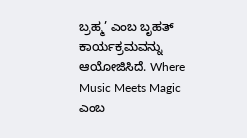ಬ್ರಹ್ಮ’ ಎಂಬ ಬೃಹತ್‍ ಕಾರ್ಯಕ್ರಮವನ್ನು ಆಯೋಜಿಸಿದೆ. Where Music Meets Magic ಎಂಬ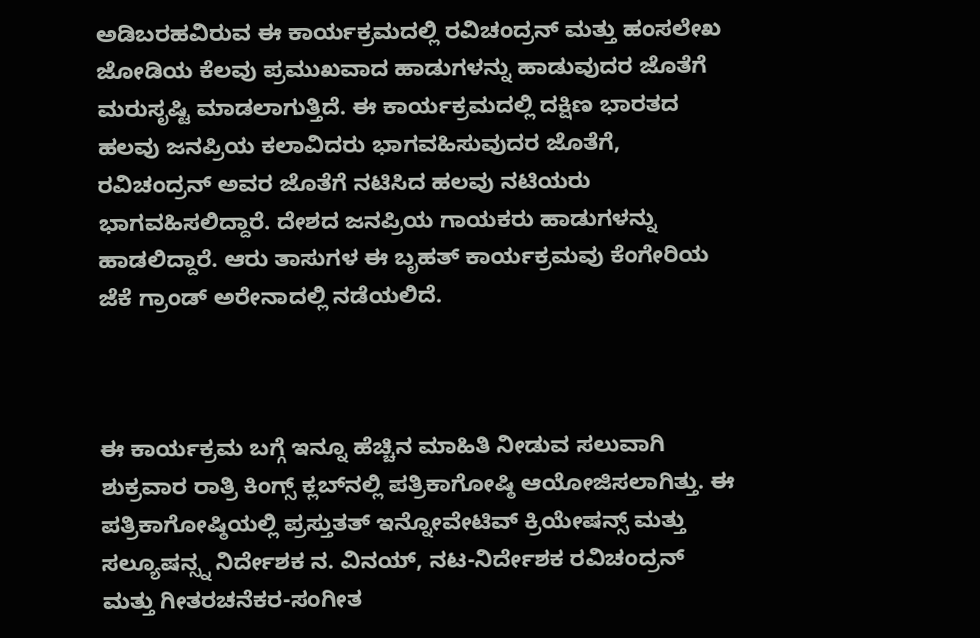ಅಡಿಬರಹವಿರುವ ಈ ಕಾರ್ಯಕ್ರಮದಲ್ಲಿ ರವಿಚಂದ್ರನ್‍ ಮತ್ತು ಹಂಸಲೇಖ ಜೋಡಿಯ ಕೆಲವು ಪ್ರಮುಖವಾದ ಹಾಡುಗಳನ್ನು ಹಾಡುವುದರ ಜೊತೆಗೆ ಮರುಸೃಷ್ಟಿ ಮಾಡಲಾಗುತ್ತಿದೆ. ಈ ಕಾರ್ಯಕ್ರಮದಲ್ಲಿ ದಕ್ಷಿಣ ಭಾರತದ ಹಲವು ಜನಪ್ರಿಯ ಕಲಾವಿದರು ಭಾಗವಹಿಸುವುದರ ಜೊತೆಗೆ, ರವಿಚಂದ್ರನ್‍ ಅವರ ಜೊತೆಗೆ ನಟಿಸಿದ ಹಲವು ನಟಿಯರು ಭಾಗವಹಿಸಲಿದ್ದಾರೆ. ದೇಶದ ಜನಪ್ರಿಯ ಗಾಯಕರು ಹಾಡುಗಳನ್ನು ಹಾಡಲಿದ್ದಾರೆ. ಆರು ತಾಸುಗಳ ಈ ಬೃಹತ್‍ ಕಾರ್ಯಕ್ರಮವು ಕೆಂಗೇರಿಯ ಜೆಕೆ ಗ್ರಾಂಡ್‍ ಅರೇನಾದಲ್ಲಿ ನಡೆಯಲಿದೆ.



ಈ ಕಾರ್ಯಕ್ರಮ ಬಗ್ಗೆ ಇನ್ನೂ ಹೆಚ್ಚಿನ ಮಾಹಿತಿ ನೀಡುವ ಸಲುವಾಗಿ ಶುಕ್ರವಾರ ರಾತ್ರಿ ಕಿಂಗ್ಸ್ ಕ್ಲಬ್‍ನಲ್ಲಿ ಪತ್ರಿಕಾಗೋಷ್ಠಿ ಆಯೋಜಿಸಲಾಗಿತ್ತು. ಈ ಪತ್ರಿಕಾಗೋಷ್ಠಿಯಲ್ಲಿ ಪ್ರಸ್ತುತತ್‍ ಇನ್ನೋವೇಟಿವ್‍ ಕ್ರಿಯೇಷನ್ಸ್ ಮತ್ತು ಸಲ್ಯೂಷನ್ಸ್ನ ನಿರ್ದೇಶಕ ನ. ವಿನಯ್, ನಟ-ನಿರ್ದೇಶಕ ರವಿಚಂದ್ರನ್ ಮತ್ತು ಗೀತರಚನೆಕರ-ಸಂಗೀತ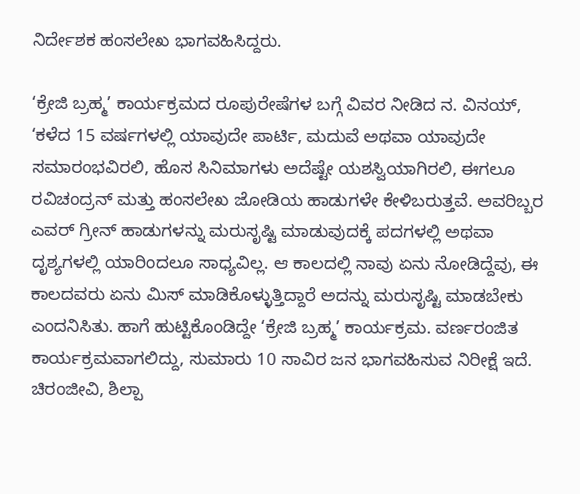ನಿರ್ದೇಶಕ ಹಂಸಲೇಖ ಭಾಗವಹಿಸಿದ್ದರು.

‘ಕ್ರೇಜಿ ಬ್ರಹ್ಮ’ ಕಾರ್ಯಕ್ರಮದ ರೂಪುರೇಷೆಗಳ ಬಗ್ಗೆ ವಿವರ ನೀಡಿದ ನ. ವಿನಯ್, ‘ಕಳೆದ 15 ವರ್ಷಗಳಲ್ಲಿ ಯಾವುದೇ ಪಾರ್ಟಿ, ಮದುವೆ ಅಥವಾ ಯಾವುದೇ ಸಮಾರಂಭವಿರಲಿ, ಹೊಸ ಸಿನಿಮಾಗಳು ಅದೆಷ್ಟೇ ಯಶಸ್ವಿಯಾಗಿರಲಿ, ಈಗಲೂ ರವಿಚಂದ್ರನ್‍ ಮತ್ತು ಹಂಸಲೇಖ ಜೋಡಿಯ ಹಾಡುಗಳೇ ಕೇಳಿಬರುತ್ತವೆ. ಅವರಿಬ್ಬರ ಎವರ‍್ ಗ್ರೀನ್‍ ಹಾಡುಗಳನ್ನು ಮರುಸೃಷ್ಟಿ ಮಾಡುವುದಕ್ಕೆ ಪದಗಳಲ್ಲಿ ಅಥವಾ ದೃಶ್ಯಗಳಲ್ಲಿ ಯಾರಿಂದಲೂ ಸಾಧ್ಯವಿಲ್ಲ. ಆ ಕಾಲದಲ್ಲಿ ನಾವು ಏನು ನೋಡಿದ್ದೆವು, ಈ ಕಾಲದವರು ಏನು ಮಿಸ್‍ ಮಾಡಿಕೊಳ್ಳುತ್ತಿದ್ದಾರೆ ಅದನ್ನು ಮರುಸೃಷ್ಟಿ ಮಾಡಬೇಕು ಎಂದನಿಸಿತು. ಹಾಗೆ ಹುಟ್ಟಿಕೊಂಡಿದ್ದೇ ‘ಕ್ರೇಜಿ ಬ್ರಹ್ಮ’ ಕಾರ್ಯಕ್ರಮ. ವರ್ಣರಂಜಿತ ಕಾರ್ಯಕ್ರಮವಾಗಲಿದ್ದು, ಸುಮಾರು 10 ಸಾವಿರ ಜನ ಭಾಗವಹಿಸುವ ನಿರೀಕ್ಷೆ ಇದೆ. ಚಿರಂಜೀವಿ, ಶಿಲ್ಪಾ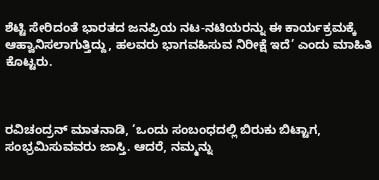ಶೆಟ್ಟಿ ಸೇರಿದಂತೆ ಭಾರತದ ಜನಪ್ರಿಯ ನಟ-ನಟಿಯರನ್ನು ಈ ಕಾರ್ಯಕ್ರಮಕ್ಕೆ ಆಹ್ವಾನಿಸಲಾಗುತ್ತಿದ್ದು, ಹಲವರು ಭಾಗವಹಿಸುವ ನಿರೀಕ್ಷೆ ಇದೆ’ ಎಂದು ಮಾಹಿತಿ ಕೊಟ್ಟರು.



ರವಿಚಂದ್ರನ್‍ ಮಾತನಾಡಿ, ‘ಒಂದು ಸಂಬಂಧದಲ್ಲಿ ಬಿರುಕು ಬಿಟ್ಟಾಗ, ಸಂಭ್ರಮಿಸುವವರು ಜಾಸ್ತಿ. ಆದರೆ, ನಮ್ಮನ್ನು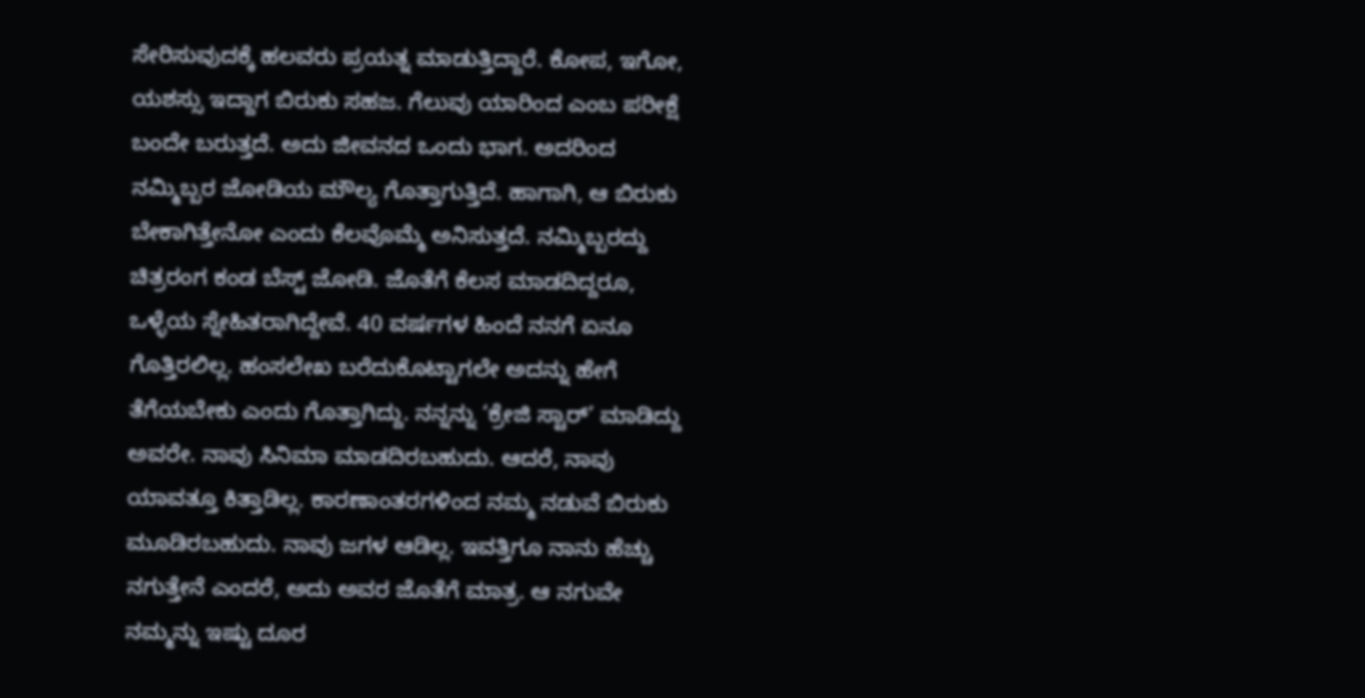ಸೇರಿಸುವುದಕ್ಕೆ ಹಲವರು ಪ್ರಯತ್ನ ಮಾಡುತ್ತಿದ್ದಾರೆ. ಕೋಪ, ಇಗೋ, ಯಶಸ್ಸು ಇದ್ದಾಗ ಬಿರುಕು ಸಹಜ. ಗೆಲುವು ಯಾರಿಂದ ಎಂಬ ಪರೀಕ್ಷೆ ಬಂದೇ ಬರುತ್ತದೆ. ಅದು ಜೀವನದ ಒಂದು ಭಾಗ. ಅದರಿಂದ ನಮ್ಮಿಬ್ಬರ ಜೋಡಿಯ ಮೌಲ್ಯ ಗೊತ್ತಾಗುತ್ತಿದೆ. ಹಾಗಾಗಿ, ಆ ಬಿರುಕು ಬೇಕಾಗಿತ್ತೇನೋ ಎಂದು ಕೆಲವೊಮ್ಮೆ ಅನಿಸುತ್ತದೆ. ನಮ್ಮಿಬ್ಬರದ್ದು ಚಿತ್ರರಂಗ ಕಂಡ ಬೆಸ್ಟ್ ಜೋಡಿ. ಜೊತೆಗೆ ಕೆಲಸ ಮಾಡದಿದ್ದರೂ, ಒಳ್ಳೆಯ ಸ್ನೇಹಿತರಾಗಿದ್ದೇವೆ. 40 ವರ್ಷಗಳ ಹಿಂದೆ ನನಗೆ ಏನೂ ಗೊತ್ತಿರಲಿಲ್ಲ. ಹಂಸಲೇಖ ಬರೆದುಕೊಟ್ಟಾಗಲೇ ಅದನ್ನು ಹೇಗೆ ತೆಗೆಯಬೇಕು ಎಂದು ಗೊತ್ತಾಗಿದ್ದು. ನನ್ನನ್ನು ‘ಕ್ರೇಜಿ ಸ್ಟಾರ‍್’ ಮಾಡಿದ್ದು ಅವರೇ. ನಾವು ಸಿನಿಮಾ ಮಾಡದಿರಬಹುದು. ಆದರೆ, ನಾವು ಯಾವತ್ತೂ ಕಿತ್ತಾಡಿಲ್ಲ. ಕಾರಣಾಂತರಗಳಿಂದ ನಮ್ಮ ನಡುವೆ ಬಿರುಕು ಮೂಡಿರಬಹುದು. ನಾವು ಜಗಳ ಆಡಿಲ್ಲ. ಇವತ್ತಿಗೂ ನಾನು ಹೆಚ್ಚು ನಗುತ್ತೇನೆ ಎಂದರೆ, ಅದು ಅವರ ಜೊತೆಗೆ ಮಾತ್ರ. ಆ ನಗುವೇ ನಮ್ಮನ್ನು ಇಷ್ಟು ದೂರ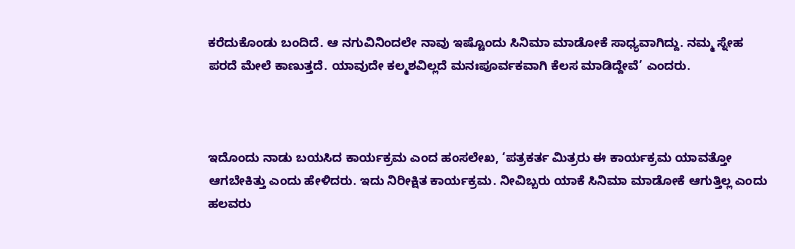ಕರೆದುಕೊಂಡು ಬಂದಿದೆ. ಆ ನಗುವಿನಿಂದಲೇ ನಾವು ಇಷ್ಟೊಂದು ಸಿನಿಮಾ ಮಾಡೋಕೆ ಸಾಧ್ಯವಾಗಿದ್ದು. ನಮ್ಮ ಸ್ನೇಹ ಪರದೆ ಮೇಲೆ ಕಾಣುತ್ತದೆ. ಯಾವುದೇ ಕಲ್ಮಶವಿಲ್ಲದೆ ಮನಃಪೂರ್ವಕವಾಗಿ ಕೆಲಸ ಮಾಡಿದ್ದೇವೆ’ ಎಂದರು.



ಇದೊಂದು ನಾಡು ಬಯಸಿದ ಕಾರ್ಯಕ್ರಮ ಎಂದ ಹಂಸಲೇಖ, ‘ಪತ್ರಕರ್ತ ಮಿತ್ರರು ಈ ಕಾರ್ಯಕ್ರಮ ಯಾವತ್ತೋ ಆಗಬೇಕಿತ್ತು ಎಂದು ಹೇಳಿದರು. ಇದು ನಿರೀಕ್ಷಿತ ಕಾರ್ಯಕ್ರಮ. ನೀವಿಬ್ಬರು ಯಾಕೆ ಸಿನಿಮಾ ಮಾಡೋಕೆ ಆಗುತ್ತಿಲ್ಲ ಎಂದು ಹಲವರು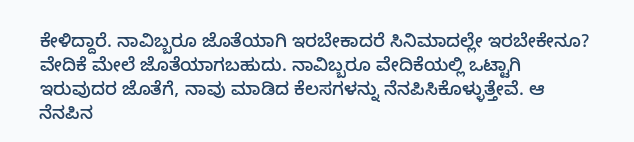ಕೇಳಿದ್ದಾರೆ. ನಾವಿಬ್ಬರೂ ಜೊತೆಯಾಗಿ ಇರಬೇಕಾದರೆ ಸಿನಿಮಾದಲ್ಲೇ ಇರಬೇಕೇನೂ? ವೇದಿಕೆ ಮೇಲೆ ಜೊತೆಯಾಗಬಹುದು. ನಾವಿಬ್ಬರೂ ವೇದಿಕೆಯಲ್ಲಿ ಒಟ್ಟಾಗಿ ಇರುವುದರ ಜೊತೆಗೆ, ನಾವು ಮಾಡಿದ ಕೆಲಸಗಳನ್ನು ನೆನಪಿಸಿಕೊಳ್ಳುತ್ತೇವೆ. ಆ ನೆನಪಿನ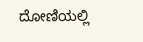ದೋಣಿಯಲ್ಲಿ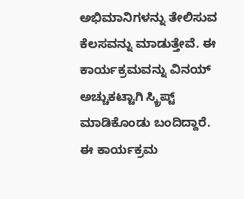ಅಭಿಮಾನಿಗಳನ್ನು ತೇಲಿಸುವ ಕೆಲಸವನ್ನು ಮಾಡುತ್ತೇವೆ. ಈ ಕಾರ್ಯಕ್ರಮವನ್ನು ವಿನಯ್ ಅಚ್ಚುಕಟ್ಟಾಗಿ ಸ್ಕ್ರಿಪ್ಟ್ ಮಾಡಿಕೊಂಡು ಬಂದಿದ್ದಾರೆ. ಈ ಕಾರ್ಯಕ್ರಮ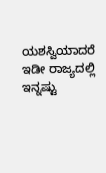ಯಶಸ್ವಿಯಾದರೆ ಇಡೀ ರಾಜ್ಯದಲ್ಲಿ ಇನ್ನಷ್ಟು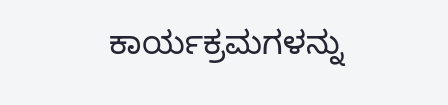ಕಾರ್ಯಕ್ರಮಗಳನ್ನು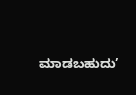ಮಾಡಬಹುದು’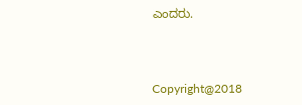ಎಂದರು.



Copyright@2018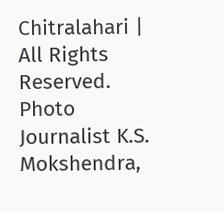Chitralahari | All Rights Reserved. Photo Journalist K.S. Mokshendra,